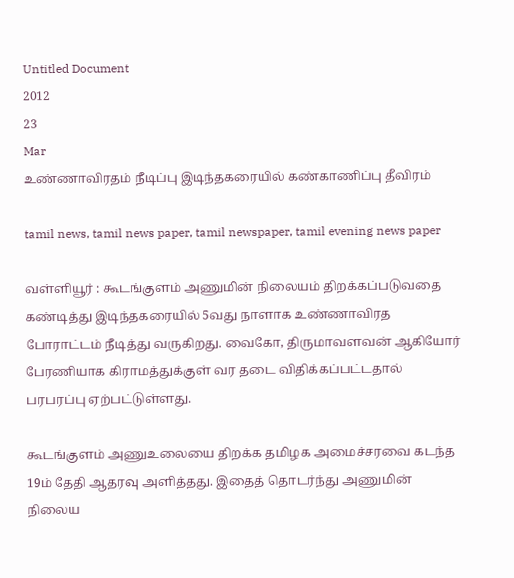Untitled Document
2012
23
Mar
உண்ணாவிரதம் நீடிப்பு இடிந்தகரையில் கண்காணிப்பு தீவிரம்

tamil news, tamil news paper, tamil newspaper, tamil evening news paper

வள்ளியூர் : கூடங்குளம் அணுமின் நிலையம் திறக்கப்படுவதை கண்டித்து இடிந்தகரையில் 5வது நாளாக உண்ணாவிரத போராட்டம் நீடித்து வருகிறது. வைகோ, திருமாவளவன் ஆகியோர் பேரணியாக கிராமத்துக்குள் வர தடை விதிக்கப்பட்டதால் பரபரப்பு ஏற்பட்டுள்ளது.

கூடங்குளம் அணுஉலையை திறக்க தமிழக அமைச்சரவை கடந்த 19ம் தேதி ஆதரவு அளித்தது. இதைத் தொடர்ந்து அணுமின் நிலைய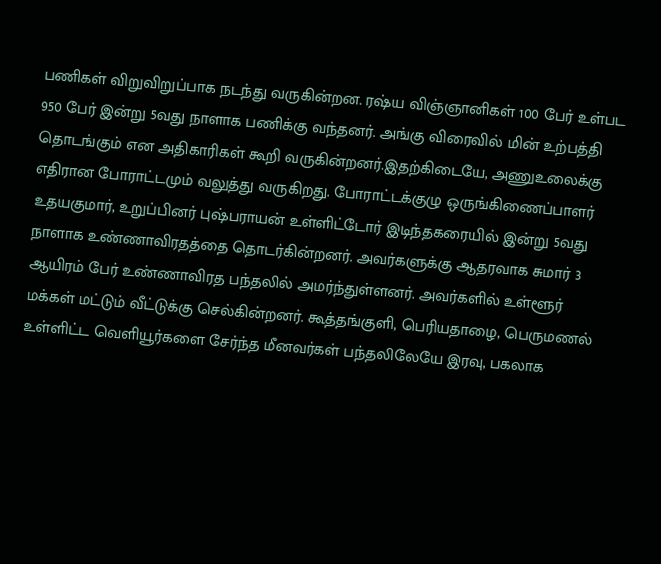பணிகள் விறுவிறுப்பாக நடந்து வருகின்றன. ரஷ்ய விஞ்ஞானிகள் 100 பேர் உள்பட 950 பேர் இன்று 5வது நாளாக பணிக்கு வந்தனர். அங்கு விரைவில் மின் உற்பத்தி தொடங்கும் என அதிகாரிகள் கூறி வருகின்றனர்.இதற்கிடையே, அணுஉலைக்கு எதிரான போராட்டமும் வலுத்து வருகிறது. போராட்டக்குழு ஒருங்கிணைப்பாளர் உதயகுமார், உறுப்பினர் புஷ்பராயன் உள்ளிட்டோர் இடிந்தகரையில் இன்று 5வது நாளாக உண்ணாவிரதத்தை தொடர்கின்றனர். அவர்களுக்கு ஆதரவாக சுமார் 3 ஆயிரம் பேர் உண்ணாவிரத பந்தலில் அமர்ந்துள்ளனர். அவர்களில் உள்ளூர் மக்கள் மட்டும் வீட்டுக்கு செல்கின்றனர். கூத்தங்குளி, பெரியதாழை, பெருமணல் உள்ளிட்ட வெளியூர்களை சேர்ந்த மீனவர்கள் பந்தலிலேயே இரவு, பகலாக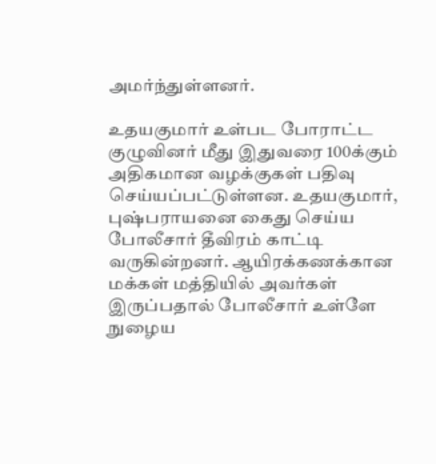அமர்ந்துள்ளனர்.

உதயகுமார் உள்பட போராட்ட குழுவினர் மீது இதுவரை 100க்கும் அதிகமான வழக்குகள் பதிவு செய்யப்பட்டுள்ளன. உதயகுமார், புஷ்பராயனை கைது செய்ய போலீசார் தீவிரம் காட்டி வருகின்றனர். ஆயிரக்கணக்கான மக்கள் மத்தியில் அவர்கள் இருப்பதால் போலீசார் உள்ளே நுழைய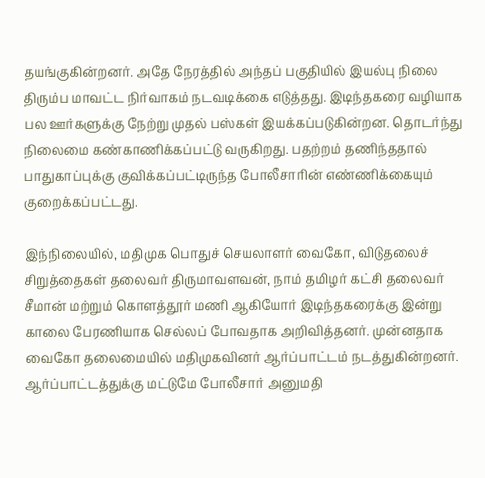தயங்குகின்றனர். அதே நேரத்தில் அந்தப் பகுதியில் இயல்பு நிலை திரும்ப மாவட்ட நிர்வாகம் நடவடிக்கை எடுத்தது. இடிந்தகரை வழியாக பல ஊர்களுக்கு நேற்று முதல் பஸ்கள் இயக்கப்படுகின்றன. தொடர்ந்து நிலைமை கண்காணிக்கப்பட்டு வருகிறது. பதற்றம் தணிந்ததால் பாதுகாப்புக்கு குவிக்கப்பட்டிருந்த போலீசாரின் எண்ணிக்கையும் குறைக்கப்பட்டது.

இந்நிலையில், மதிமுக பொதுச் செயலாளர் வைகோ, விடுதலைச் சிறுத்தைகள் தலைவர் திருமாவளவன், நாம் தமிழர் கட்சி தலைவர் சீமான் மற்றும் கொளத்தூர் மணி ஆகியோர் இடிந்தகரைக்கு இன்று காலை பேரணியாக செல்லப் போவதாக அறிவித்தனர். முன்னதாக வைகோ தலைமையில் மதிமுகவினர் ஆர்ப்பாட்டம் நடத்துகின்றனர். ஆர்ப்பாட்டத்துக்கு மட்டுமே போலீசார் அனுமதி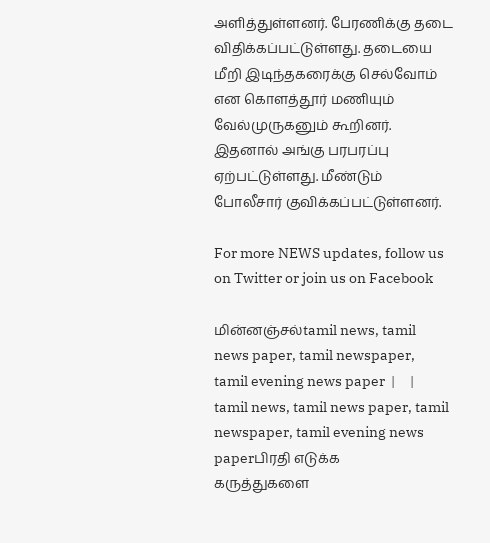அளித்துள்ளனர். பேரணிக்கு தடை விதிக்கப்பட்டுள்ளது. தடையை மீறி இடிந்தகரைக்கு செல்வோம் என கொளத்தூர் மணியும் வேல்முருகனும் கூறினர். இதனால் அங்கு பரபரப்பு ஏற்பட்டுள்ளது. மீண்டும் போலீசார் குவிக்கப்பட்டுள்ளனர்.

For more NEWS updates, follow us on Twitter or join us on Facebook

மின்னஞ்சல்tamil news, tamil news paper, tamil newspaper, tamil evening news paper  |     |   tamil news, tamil news paper, tamil newspaper, tamil evening news paperபிரதி எடுக்க
கருத்துகளை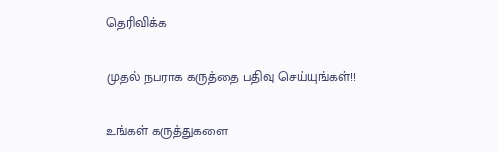தெரிவிக்க

முதல் நபராக கருத்தை பதிவு செய்யுங்கள்!!

உங்கள் கருத்துகளை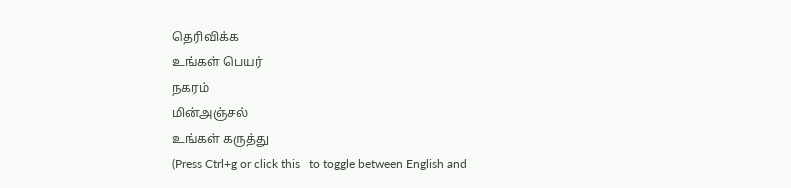தெரிவிக்க
உங்கள் பெயர்
நகரம்
மின்அஞ்சல்
உங்கள் கருத்து
(Press Ctrl+g or click this   to toggle between English and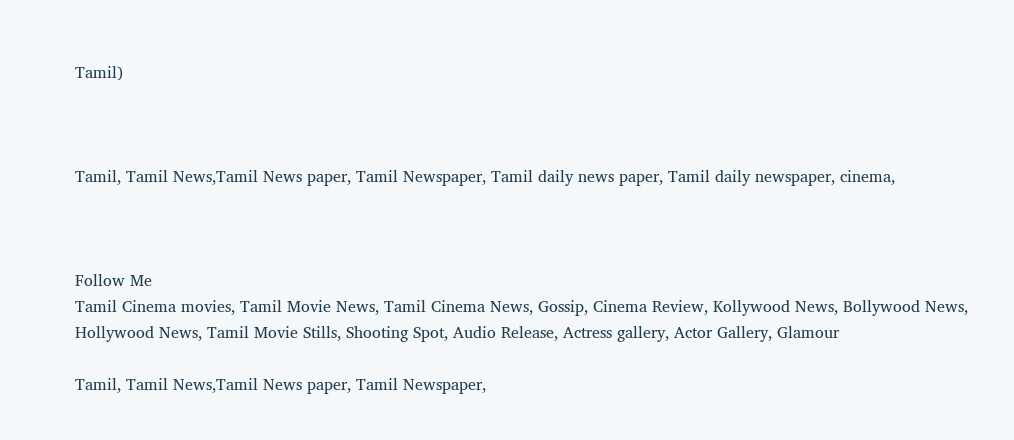Tamil)



Tamil, Tamil News,Tamil News paper, Tamil Newspaper, Tamil daily news paper, Tamil daily newspaper, cinema,



Follow Me
Tamil Cinema movies, Tamil Movie News, Tamil Cinema News, Gossip, Cinema Review, Kollywood News, Bollywood News, Hollywood News, Tamil Movie Stills, Shooting Spot, Audio Release, Actress gallery, Actor Gallery, Glamour

Tamil, Tamil News,Tamil News paper, Tamil Newspaper,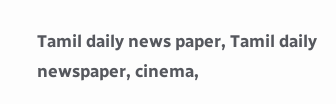Tamil daily news paper, Tamil daily newspaper, cinema,